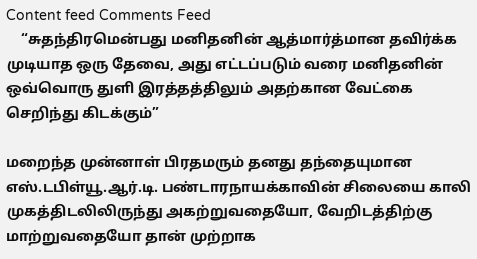Content feed Comments Feed
    “சுதந்திரமென்பது மனிதனின் ஆத்மார்த்மான தவிர்க்க முடியாத ஒரு தேவை, அது எட்டப்படும் வரை மனிதனின் ஒவ்வொரு துளி இரத்தத்திலும் அதற்கான வேட்கை செறிந்து கிடக்கும்”

மறைந்த முன்னாள் பிரதமரும் தனது தந்தையுமான எஸ்.டபிள்யூ.ஆர்.டி. பண்டாரநாயக்காவின் சிலையை காலி முகத்திடலிலிருந்து அகற்றுவதையோ, வேறிடத்திற்கு மாற்றுவதையோ தான் முற்றாக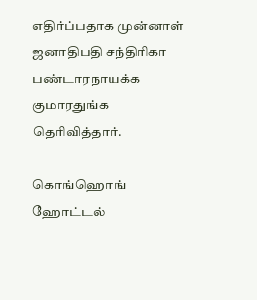எதிர்ப்பதாக முன்னாள் ஜனாதிபதி சந்திரிகா பண்டாரநாயக்க குமாரதுங்க தெரிவித்தார்.

கொங்ஹொங் ஹோட்டல்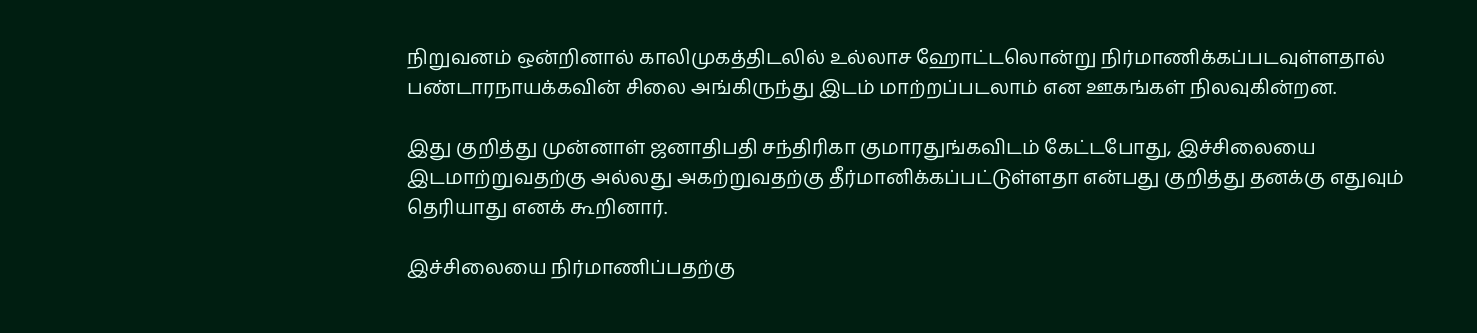நிறுவனம் ஒன்றினால் காலிமுகத்திடலில் உல்லாச ஹோட்டலொன்று நிர்மாணிக்கப்படவுள்ளதால் பண்டாரநாயக்கவின் சிலை அங்கிருந்து இடம் மாற்றப்படலாம் என ஊகங்கள் நிலவுகின்றன.

இது குறித்து முன்னாள் ஜனாதிபதி சந்திரிகா குமாரதுங்கவிடம் கேட்டபோது, இச்சிலையை இடமாற்றுவதற்கு அல்லது அகற்றுவதற்கு தீர்மானிக்கப்பட்டுள்ளதா என்பது குறித்து தனக்கு எதுவும் தெரியாது எனக் கூறினார்.

இச்சிலையை நிர்மாணிப்பதற்கு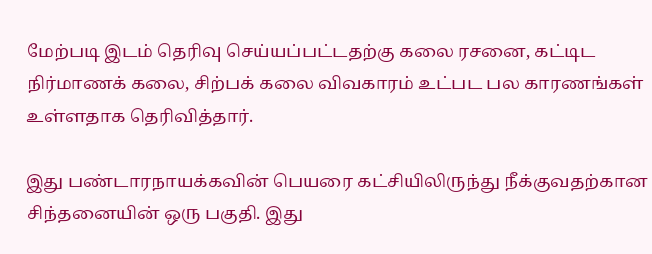மேற்படி இடம் தெரிவு செய்யப்பட்டதற்கு கலை ரசனை, கட்டிட நிர்மாணக் கலை, சிற்பக் கலை விவகாரம் உட்பட பல காரணங்கள் உள்ளதாக தெரிவித்தார்.

இது பண்டாரநாயக்கவின் பெயரை கட்சியிலிருந்து நீக்குவதற்கான சிந்தனையின் ஒரு பகுதி. இது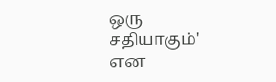ஒரு சதியாகும்' என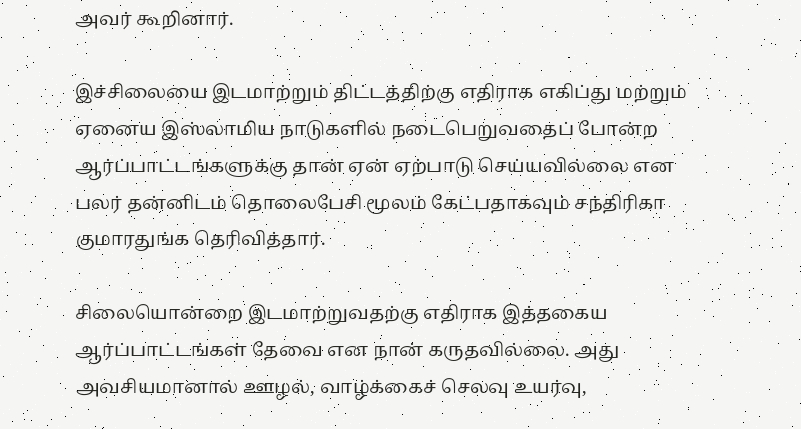அவர் கூறினார்.

இச்சிலையை இடமாற்றும் திட்டத்திற்கு எதிராக எகிப்து மற்றும் ஏனைய இஸ்லாமிய நாடுகளில் நடைபெறுவதைப் போன்ற ஆர்ப்பாட்டங்களுக்கு தான் ஏன் ஏற்பாடு செய்யவில்லை என பலர் தன்னிடம் தொலைபேசி மூலம் கேட்பதாகவும் சந்திரிகா குமாரதுங்க தெரிவித்தார்.

சிலையொன்றை இடமாற்றுவதற்கு எதிராக இத்தகைய ஆர்ப்பாட்டங்கள் தேவை என நான் கருதவில்லை. அது அவசியமானால் ஊழல், வாழ்க்கைச் செலவு உயர்வு,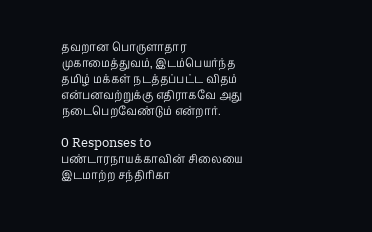தவறான பொருளாதார முகாமைத்துவம், இடம்பெயர்ந்த தமிழ் மக்கள் நடத்தப்பட்ட விதம் என்பனவற்றுக்கு எதிராகவே அது நடைபெறவேண்டும் என்றார்.

0 Responses to பண்டாரநாயக்காவின் சிலையை இடமாற்ற சந்திரிகா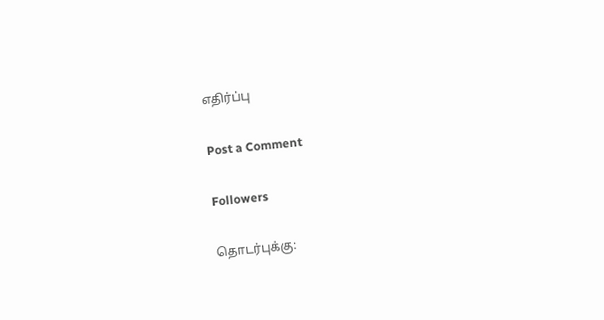எதிர்ப்பு

Post a Comment

Followers

தொடர்புக்கு: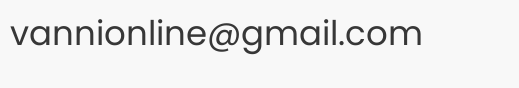vannionline@gmail.com